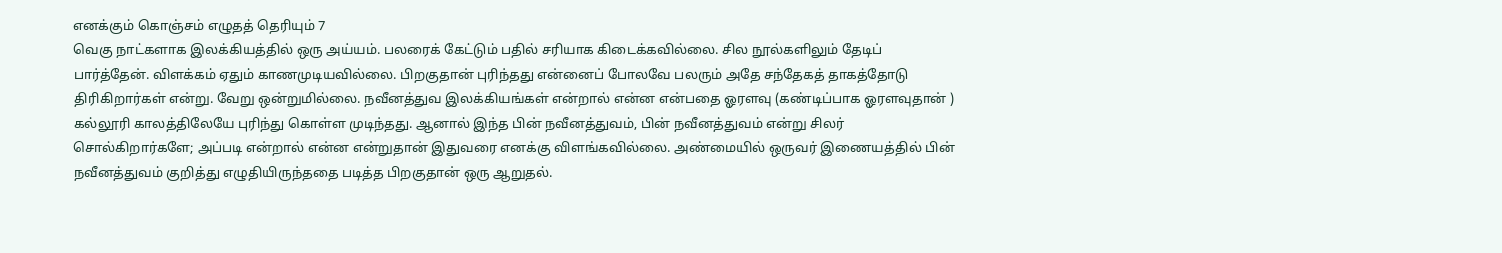எனக்கும் கொஞ்சம் எழுதத் தெரியும் 7
வெகு நாட்களாக இலக்கியத்தில் ஒரு அய்யம். பலரைக் கேட்டும் பதில் சரியாக கிடைக்கவில்லை. சில நூல்களிலும் தேடிப் பார்த்தேன். விளக்கம் ஏதும் காணமுடியவில்லை. பிறகுதான் புரிந்தது என்னைப் போலவே பலரும் அதே சந்தேகத் தாகத்தோடு திரிகிறார்கள் என்று. வேறு ஒன்றுமில்லை. நவீனத்துவ இலக்கியங்கள் என்றால் என்ன என்பதை ஓரளவு (கண்டிப்பாக ஓரளவுதான் ) கல்லூரி காலத்திலேயே புரிந்து கொள்ள முடிந்தது. ஆனால் இந்த பின் நவீனத்துவம், பின் நவீனத்துவம் என்று சிலர் சொல்கிறார்களே; அப்படி என்றால் என்ன என்றுதான் இதுவரை எனக்கு விளங்கவில்லை. அண்மையில் ஒருவர் இணையத்தில் பின் நவீனத்துவம் குறித்து எழுதியிருந்ததை படித்த பிறகுதான் ஒரு ஆறுதல்.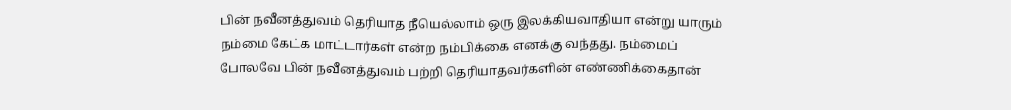பின் நவீனத்துவம் தெரியாத நீயெல்லாம் ஒரு இலக்கியவாதியா என்று யாரும் நம்மை கேட்க மாட்டார்கள் என்ற நம்பிக்கை எனக்கு வந்தது. நம்மைப் போலவே பின் நவீனத்துவம் பற்றி தெரியாதவர்களின் எண்ணிக்கைதான்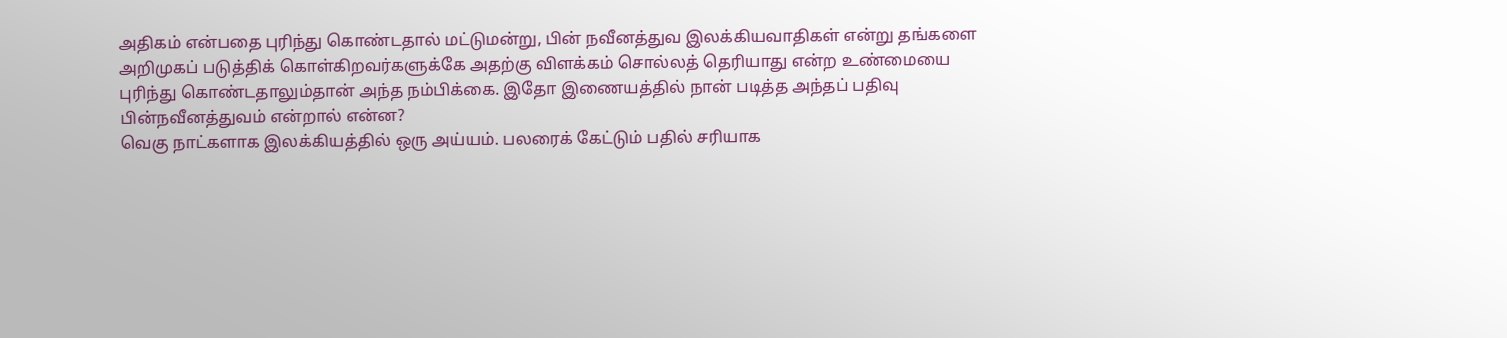அதிகம் என்பதை புரிந்து கொண்டதால் மட்டுமன்று, பின் நவீனத்துவ இலக்கியவாதிகள் என்று தங்களை அறிமுகப் படுத்திக் கொள்கிறவர்களுக்கே அதற்கு விளக்கம் சொல்லத் தெரியாது என்ற உண்மையை புரிந்து கொண்டதாலும்தான் அந்த நம்பிக்கை. இதோ இணையத்தில் நான் படித்த அந்தப் பதிவு
பின்நவீனத்துவம் என்றால் என்ன?
வெகு நாட்களாக இலக்கியத்தில் ஒரு அய்யம். பலரைக் கேட்டும் பதில் சரியாக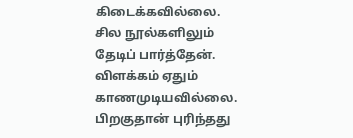கிடைக்கவில்லை. சில நூல்களிலும் தேடிப் பார்த்தேன். விளக்கம் ஏதும் காணமுடியவில்லை. பிறகுதான் புரிந்தது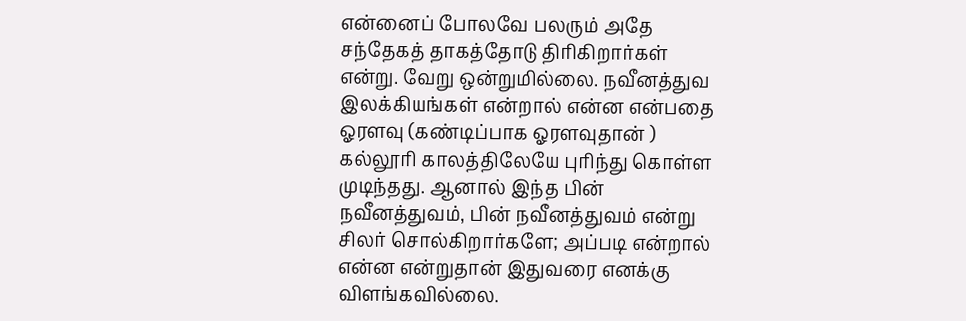என்னைப் போலவே பலரும் அதே சந்தேகத் தாகத்தோடு திரிகிறார்கள் என்று. வேறு ஒன்றுமில்லை. நவீனத்துவ இலக்கியங்கள் என்றால் என்ன என்பதை ஓரளவு (கண்டிப்பாக ஓரளவுதான் ) கல்லூரி காலத்திலேயே புரிந்து கொள்ள முடிந்தது. ஆனால் இந்த பின் நவீனத்துவம், பின் நவீனத்துவம் என்று சிலர் சொல்கிறார்களே; அப்படி என்றால் என்ன என்றுதான் இதுவரை எனக்கு விளங்கவில்லை.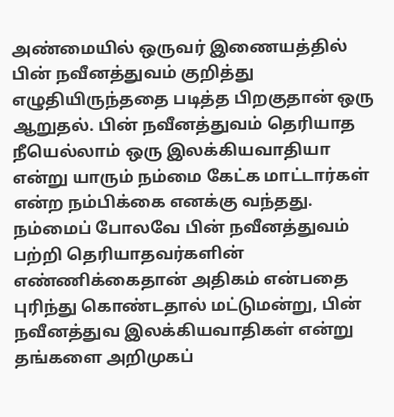அண்மையில் ஒருவர் இணையத்தில் பின் நவீனத்துவம் குறித்து எழுதியிருந்ததை படித்த பிறகுதான் ஒரு ஆறுதல். பின் நவீனத்துவம் தெரியாத நீயெல்லாம் ஒரு இலக்கியவாதியா என்று யாரும் நம்மை கேட்க மாட்டார்கள் என்ற நம்பிக்கை எனக்கு வந்தது. நம்மைப் போலவே பின் நவீனத்துவம் பற்றி தெரியாதவர்களின் எண்ணிக்கைதான் அதிகம் என்பதை புரிந்து கொண்டதால் மட்டுமன்று, பின் நவீனத்துவ இலக்கியவாதிகள் என்று தங்களை அறிமுகப்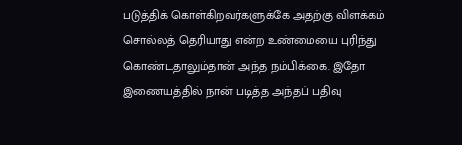படுத்திக் கொள்கிறவர்களுக்கே அதற்கு விளக்கம் சொல்லத் தெரியாது என்ற உண்மையை புரிந்து கொண்டதாலும்தான் அந்த நம்பிக்கை. இதோ இணையத்தில் நான் படித்த அந்தப் பதிவு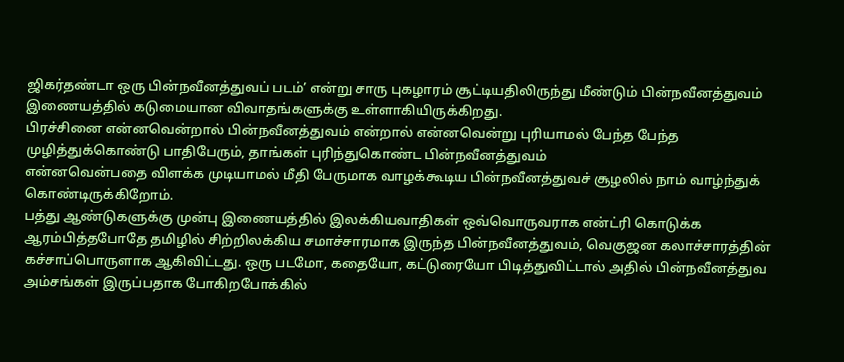ஜிகர்தண்டா ஒரு பின்நவீனத்துவப் படம்’ என்று சாரு புகழாரம் சூட்டியதிலிருந்து மீண்டும் பின்நவீனத்துவம்
இணையத்தில் கடுமையான விவாதங்களுக்கு உள்ளாகியிருக்கிறது.
பிரச்சினை என்னவென்றால் பின்நவீனத்துவம் என்றால் என்னவென்று புரியாமல் பேந்த பேந்த முழித்துக்கொண்டு பாதிபேரும், தாங்கள் புரிந்துகொண்ட பின்நவீனத்துவம்
என்னவென்பதை விளக்க முடியாமல் மீதி பேருமாக வாழக்கூடிய பின்நவீனத்துவச் சூழலில் நாம் வாழ்ந்துக் கொண்டிருக்கிறோம்.
பத்து ஆண்டுகளுக்கு முன்பு இணையத்தில் இலக்கியவாதிகள் ஒவ்வொருவராக என்ட்ரி கொடுக்க ஆரம்பித்தபோதே தமிழில் சிற்றிலக்கிய சமாச்சாரமாக இருந்த பின்நவீனத்துவம், வெகுஜன கலாச்சாரத்தின்
கச்சாப்பொருளாக ஆகிவிட்டது. ஒரு படமோ, கதையோ, கட்டுரையோ பிடித்துவிட்டால் அதில் பின்நவீனத்துவ அம்சங்கள் இருப்பதாக போகிறபோக்கில்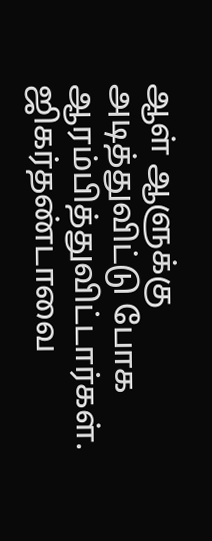ஆள் ஆளுக்கு அடித்துவிட்டு போக ஆரம்பித்துவிட்டார்கள்.
ஜிகர்தண்டாவை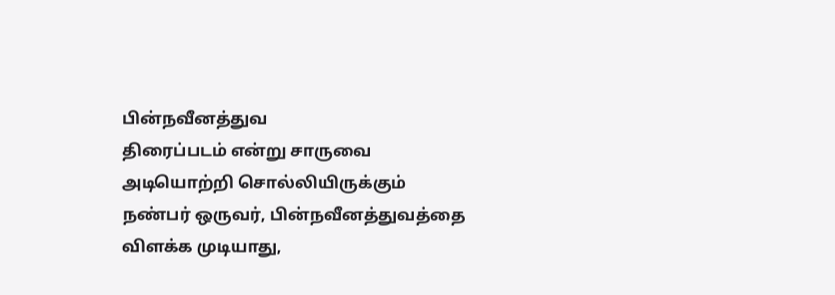பின்நவீனத்துவ
திரைப்படம் என்று சாருவை அடியொற்றி சொல்லியிருக்கும்
நண்பர் ஒருவர், பின்நவீனத்துவத்தை விளக்க முடியாது,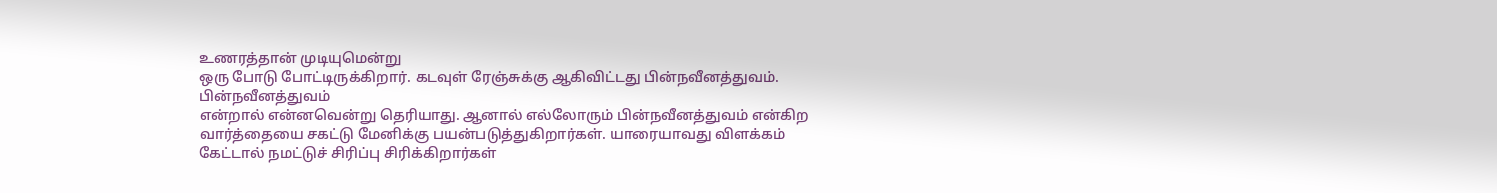உணரத்தான் முடியுமென்று
ஒரு போடு போட்டிருக்கிறார். கடவுள் ரேஞ்சுக்கு ஆகிவிட்டது பின்நவீனத்துவம்.
பின்நவீனத்துவம்
என்றால் என்னவென்று தெரியாது. ஆனால் எல்லோரும் பின்நவீனத்துவம் என்கிற வார்த்தையை சகட்டு மேனிக்கு பயன்படுத்துகிறார்கள். யாரையாவது விளக்கம் கேட்டால் நமட்டுச் சிரிப்பு சிரிக்கிறார்கள்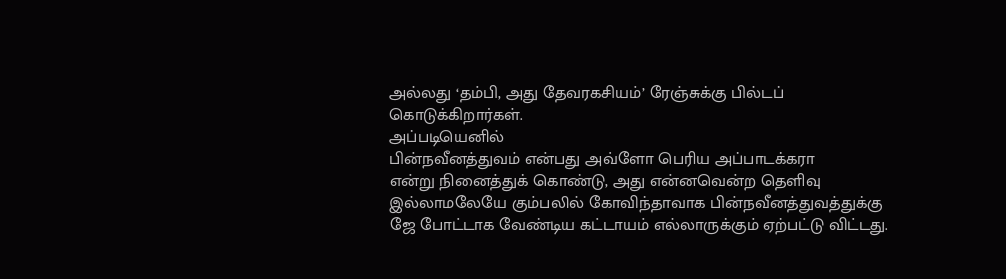அல்லது ‘தம்பி, அது தேவரகசியம்’ ரேஞ்சுக்கு பில்டப் கொடுக்கிறார்கள்.
அப்படியெனில்
பின்நவீனத்துவம் என்பது அவ்ளோ பெரிய அப்பாடக்கரா
என்று நினைத்துக் கொண்டு, அது என்னவென்ற தெளிவு இல்லாமலேயே கும்பலில் கோவிந்தாவாக பின்நவீனத்துவத்துக்கு ஜே போட்டாக வேண்டிய கட்டாயம் எல்லாருக்கும் ஏற்பட்டு விட்டது.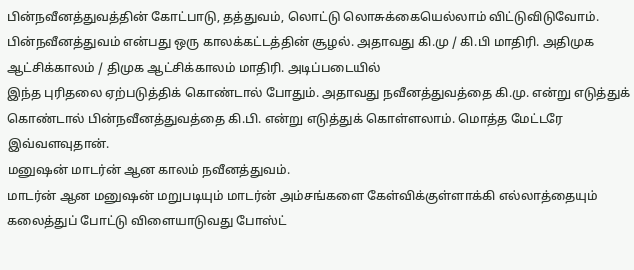பின்நவீனத்துவத்தின் கோட்பாடு, தத்துவம், லொட்டு லொசுக்கையெல்லாம் விட்டுவிடுவோம்.
பின்நவீனத்துவம் என்பது ஒரு காலக்கட்டத்தின் சூழல். அதாவது கி.மு / கி.பி மாதிரி. அதிமுக ஆட்சிக்காலம் / திமுக ஆட்சிக்காலம் மாதிரி. அடிப்படையில்
இந்த புரிதலை ஏற்படுத்திக் கொண்டால் போதும். அதாவது நவீனத்துவத்தை கி.மு. என்று எடுத்துக் கொண்டால் பின்நவீனத்துவத்தை கி.பி. என்று எடுத்துக் கொள்ளலாம். மொத்த மேட்டரே இவ்வளவுதான்.
மனுஷன் மாடர்ன் ஆன காலம் நவீனத்துவம்.
மாடர்ன் ஆன மனுஷன் மறுபடியும் மாடர்ன் அம்சங்களை கேள்விக்குள்ளாக்கி எல்லாத்தையும் கலைத்துப் போட்டு விளையாடுவது போஸ்ட்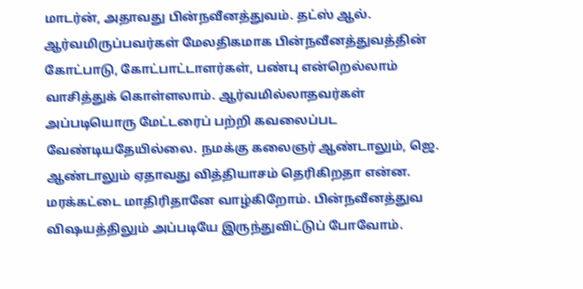மாடர்ன், அதாவது பின்நவீனத்துவம். தட்ஸ் ஆல். ஆர்வமிருப்பவர்கள் மேலதிகமாக பின்நவீனத்துவத்தின் கோட்பாடு, கோட்பாட்டாளர்கள், பண்பு என்றெல்லாம் வாசித்துக் கொள்ளலாம். ஆர்வமில்லாதவர்கள் அப்படியொரு மேட்டரைப் பற்றி கவலைப்பட வேண்டியதேயில்லை. நமக்கு கலைஞர் ஆண்டாலும், ஜெ. ஆண்டாலும் ஏதாவது வித்தியாசம் தெரிகிறதா என்ன. மரக்கட்டை மாதிரிதானே வாழ்கிறோம். பின்நவீனத்துவ விஷயத்திலும் அப்படியே இருந்துவிட்டுப் போவோம்.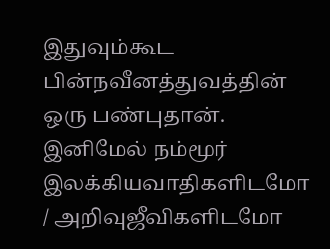இதுவும்கூட பின்நவீனத்துவத்தின் ஒரு பண்புதான்.
இனிமேல் நம்மூர் இலக்கியவாதிகளிடமோ / அறிவுஜீவிகளிடமோ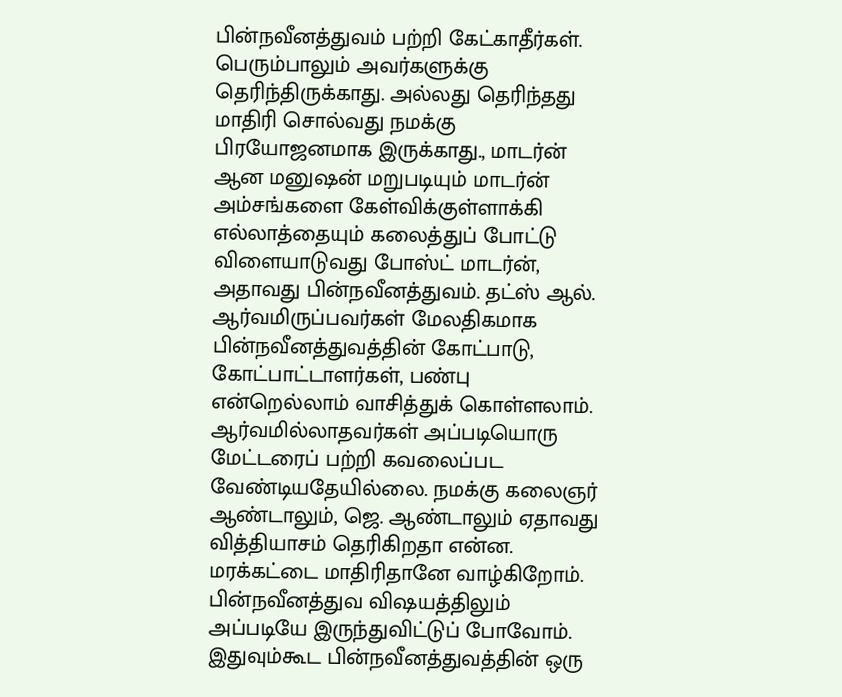பின்நவீனத்துவம் பற்றி கேட்காதீர்கள். பெரும்பாலும் அவர்களுக்கு
தெரிந்திருக்காது. அல்லது தெரிந்தது மாதிரி சொல்வது நமக்கு பிரயோஜனமாக இருக்காது., மாடர்ன் ஆன மனுஷன் மறுபடியும் மாடர்ன் அம்சங்களை கேள்விக்குள்ளாக்கி எல்லாத்தையும் கலைத்துப் போட்டு விளையாடுவது போஸ்ட் மாடர்ன், அதாவது பின்நவீனத்துவம். தட்ஸ் ஆல். ஆர்வமிருப்பவர்கள் மேலதிகமாக பின்நவீனத்துவத்தின் கோட்பாடு, கோட்பாட்டாளர்கள், பண்பு என்றெல்லாம் வாசித்துக் கொள்ளலாம். ஆர்வமில்லாதவர்கள் அப்படியொரு மேட்டரைப் பற்றி கவலைப்பட வேண்டியதேயில்லை. நமக்கு கலைஞர் ஆண்டாலும், ஜெ. ஆண்டாலும் ஏதாவது வித்தியாசம் தெரிகிறதா என்ன. மரக்கட்டை மாதிரிதானே வாழ்கிறோம். பின்நவீனத்துவ விஷயத்திலும் அப்படியே இருந்துவிட்டுப் போவோம். இதுவும்கூட பின்நவீனத்துவத்தின் ஒரு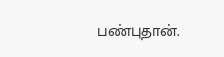பண்புதான்.